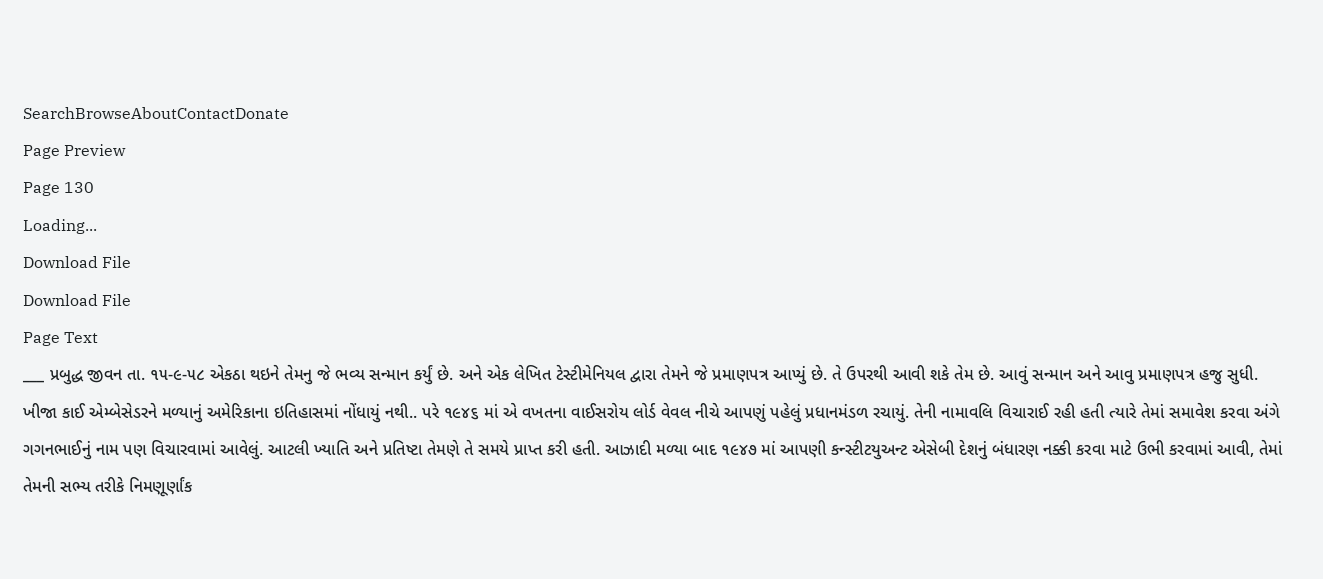SearchBrowseAboutContactDonate
Page Preview
Page 130
Loading...
Download File
Download File
Page Text
___ પ્રબુદ્ધ જીવન તા. ૧૫-૯-૫૮ એકઠા થઇને તેમનુ જે ભવ્ય સન્માન કર્યું છે. અને એક લેખિત ટેસ્ટીમેનિયલ દ્વારા તેમને જે પ્રમાણપત્ર આપ્યું છે. તે ઉપરથી આવી શકે તેમ છે. આવું સન્માન અને આવુ પ્રમાણપત્ર હજુ સુધી. ખીજા કાઈ એમ્બેસેડરને મળ્યાનું અમેરિકાના ઇતિહાસમાં નોંધાયું નથી.. પરે ૧૯૪૬ માં એ વખતના વાઈસરોય લોર્ડ વેવલ નીચે આપણું પહેલું પ્રધાનમંડળ રચાયું. તેની નામાવલિ વિચારાઈ રહી હતી ત્યારે તેમાં સમાવેશ કરવા અંગે ગગનભાઈનું નામ પણ વિચારવામાં આવેલું. આટલી ખ્યાતિ અને પ્રતિષ્ટા તેમણે તે સમયે પ્રાપ્ત કરી હતી. આઝાદી મળ્યા બાદ ૧૯૪૭ માં આપણી કન્સ્ટીટયુઅન્ટ એસેબી દેશનું બંધારણ નક્કી કરવા માટે ઉભી કરવામાં આવી, તેમાં તેમની સભ્ય તરીકે નિમણૂર્ણાંક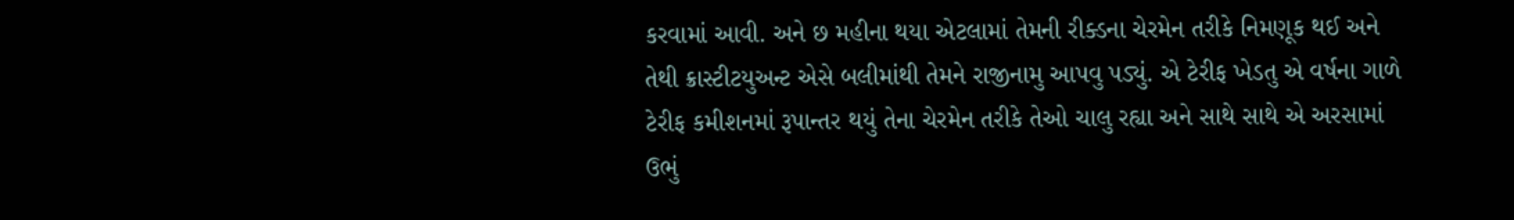કરવામાં આવી. અને છ મહીના થયા એટલામાં તેમની રીક્ડના ચેરમેન તરીકે નિમણૂક થઈ અને તેથી ક્રાસ્ટીટયુઅન્ટ એસે બલીમાંથી તેમને રાજીનામુ આપવુ પડ્યું. એ ટેરીફ ખેડતુ એ વર્ષના ગાળે ટેરીફ કમીશનમાં રૂપાન્તર થયું તેના ચેરમેન તરીકે તેઓ ચાલુ રહ્યા અને સાથે સાથે એ અરસામાં ઉભું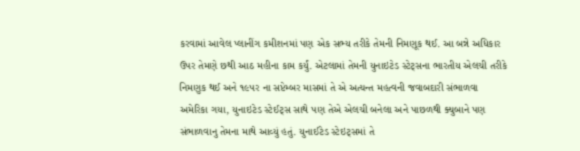કરવામાં આવેલ પ્લાનીંગ કમીશનમાં પણ એક સભ્ય તરીકે તેમની નિમણૂક થઈ. આ બન્ને અધિકાર ઉપર તેમણે છથી આઠ મહીના કામ કર્યું. એટલામાં તેમની યુનાઇટેડ સ્ટેટ્સના ભારતીય એલચી તરીકે નિમણુક થઈ અને ૧૯૫ર ના સપ્ટેમ્બર માસમાં તે એ અત્યન્ત મહત્વની જવાબદારી સંભાળવા અમેરિકા ગયા, યુનાઇટેડ સ્ટેઈટ્સ સાથે પણ તેએ એલચી બનેલા અને પાછળથી ક્યુબાને પણ સંભાળવાનુ તેમના માથે આવ્યું હતું. યુનાઈટેડ સ્ટેઇટ્સમાં તે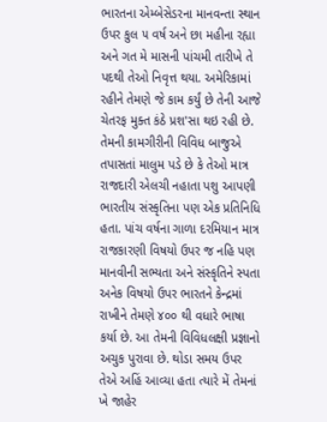ભારતના એમ્બેસેડરના માનવન્તા સ્થાન ઉપર કુલ ૫ વર્ષ અને છા મહીના રહ્યા અને ગત મે માસની પાંચમી તારીખે તે પદથી તેઓ નિવૃત્ત થયા. અમેરિકામાં રહીને તેમણે જે કામ કર્યું છે તેની આજે ચેતરફ મુક્ત કંઠે પ્રશ'સા થઇ રહી છે. તેમની કામગીરીની વિવિધ બાજુએ તપાસતાં માલુમ પડે છે કે તેઓ માત્ર રાજદારી એલચી નહાતા પશુ આપણી ભારતીય સંસ્કૃતિના પણ એક પ્રતિનિધિ હતા. પાંચ વર્ષના ગાળા દરમિયાન માત્ર રાજકારણી વિષયો ઉપર જ નહિ પણ માનવીની સભ્યતા અને સંસ્કૃતિને સ્પતા અનેક વિષયો ઉપર ભારતને કેન્દ્રમાં રાખીને તેમણે ૪૦૦ થી વધારે ભાષા કર્યા છે. આ તેમની વિવિધલક્ષી પ્રજ્ઞાનો અચુક પુરાવા છે. થોડા સમય ઉપર તેએ અહિં આવ્યા હતા ત્યારે મેં તેમનાં ખે જાહેર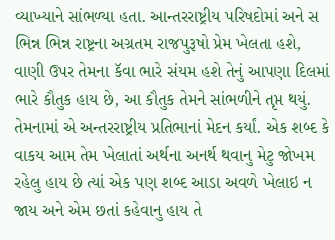વ્યાખ્યાને સાંભળ્યા હતા. આન્તરરાષ્ટ્રીય પરિષદોમાં અને સ ભિન્ન ભિન્ન રાષ્ટ્રના અગ્રતમ રાજપુરૂષો પ્રેમ ખેલતા હશે, વાણી ઉપર તેમના કૅવા ભારે સંયમ હશે તેનું આપણા દિલમાં ભારે કૌતુક હાય છે, આ કૌતુક તેમને સાંભળીને તૃપ્ત થયું. તેમનામાં એ અન્તરરાષ્ટ્રીય પ્રતિભાનાં મેદન કર્યાં. એક શબ્દ કે વાકય આમ તેમ ખેલાતાં અર્થના અનર્થ થવાનુ મેટુ જોખમ રહેલુ હાય છે ત્યાં એક પણ શબ્દ આડા અવળે ખેલાઇ ન જાય અને એમ છતાં કહેવાનુ હાય તે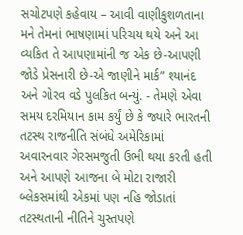સચોટપણે કહેવાય – આવી વાણીકુશળતાના મને તેમનાં ભાષણામાં પરિચય થયે અને આ વ્યકિત તે આપણામાંની જ એક છે-આપણી જોડે પ્રેસનારી છે-એ જાણીને માર્ક” શ્યાનંદ અને ગોરવ વડે પુલકિત બન્યું. - તેમણે એવા સમય દરમિયાન કામ કર્યું છે કે જ્યારે ભારતની તટસ્થ રાજનીતિ સંબંધે અમેરિકામાં અવારનવાર ગેરસમજુતી ઉભી થયા કરતી હતી અને આપણે આજના બે મોટા રાજારી બ્લેકસમાંથી એકમાં પણ નહિ જોડાતાં તટસ્થતાની નીતિને ચુસ્તપણે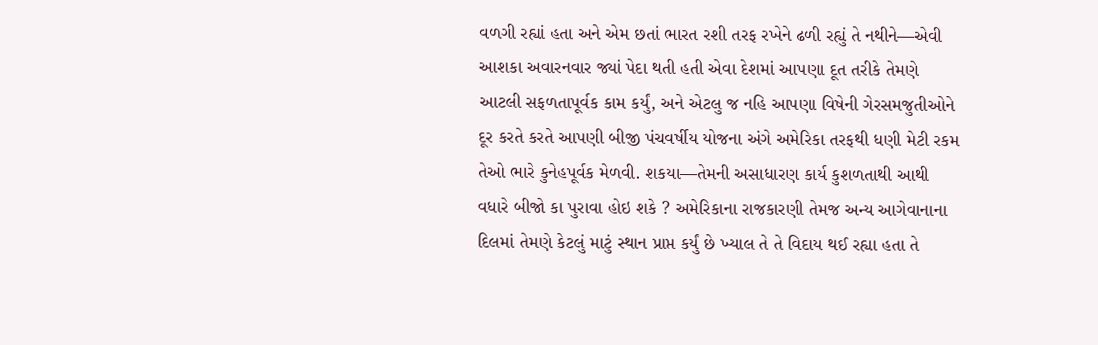વળગી રહ્યાં હતા અને એમ છતાં ભારત રશી તરફ રખેને ઢળી રહ્યું તે નથીને—એવી આશકા અવારનવાર જ્યાં પેદા થતી હતી એવા દેશમાં આપણા દૂત તરીકે તેમણે આટલી સફળતાપૂર્વક કામ કર્યું, અને એટલુ જ નહિ આપણા વિષેની ગેરસમજુતીઓને દૂર કરતે કરતે આપણી બીજી પંચવર્ષીય યોજના અંગે અમેરિકા તરફથી ધણી મેટી રકમ તેઓ ભારે કુનેહપૂર્વક મેળવી. શકયા—તેમની અસાધારણ કાર્ય કુશળતાથી આથી વધારે બીજો કા પુરાવા હોઇ શકે ? અમેરિકાના રાજકારણી તેમજ અન્ય આગેવાનાના દિલમાં તેમણે કેટલું માટું સ્થાન પ્રાપ્ત કર્યું છે ખ્યાલ તે તે વિદાય થઈ રહ્યા હતા તે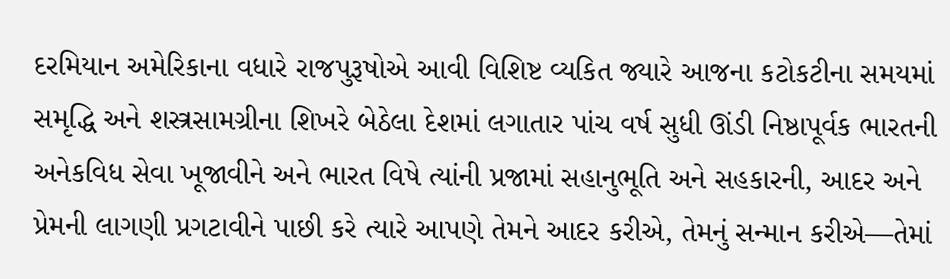દરમિયાન અમેરિકાના વધારે રાજપુરૂષોએ આવી વિશિષ્ટ વ્યકિત જ્યારે આજના કટોકટીના સમયમાં સમૃદ્ધિ અને શસ્ત્રસામગ્રીના શિખરે બેઠેલા દેશમાં લગાતાર પાંચ વર્ષ સુધી ઊંડી નિષ્ઠાપૂર્વક ભારતની અનેકવિધ સેવા ખૂજાવીને અને ભારત વિષે ત્યાંની પ્રજામાં સહાનુભૂતિ અને સહકારની, આદર અને પ્રેમની લાગણી પ્રગટાવીને પાછી કરે ત્યારે આપણે તેમને આદર કરીએ, તેમનું સન્માન કરીએ—તેમાં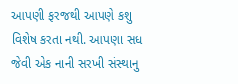આપણી ફરજથી આપણે કશુ વિશેષ કરતા નથી. આપણા સધ જેવી એક નાની સરખી સંસ્થાનુ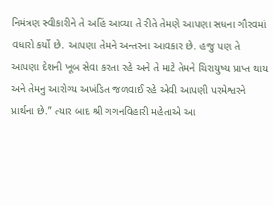નિમંત્રણ સ્વીકારીને તે અહિં આવ્યા તે રીતે તેમણે આપણા સધના ગૌરવમાં વધારો કર્યો છે. આપણા તેમને અન્તરના આવકાર છે. હજુ પણ તે આપણા દેશની ખૂબ સેવા કરતા રહે અને તે માટે તેમને ચિરાયુષ્ય પ્રાપ્ત થાય અને તેમનુ આરોગ્ય અખંડિત જળવાઈ રહે એવી આપણી પરમેશ્વરને પ્રાર્થના છે.” ત્યાર બાદ શ્રી ગગનવિહારી મહેતાએ આ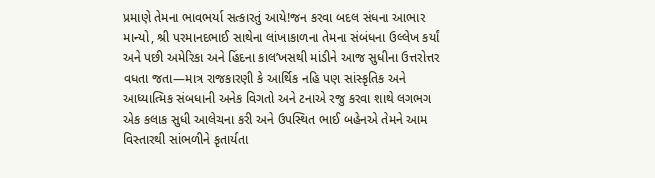પ્રમાણે તેમના ભાવભર્યા સત્કારતું આયે!જન કરવા બદલ સંધના આભાર માન્યો, શ્રી પરમાનદભાઈ સાથેના લાંખાકાળના તેમના સંબંધના ઉલ્લેખ કર્યાં અને પછી અમેરિકા અને હિંદના કાલ’ખસથી માંડીને આજ સુધીના ઉત્તરોત્તર વધતા જતા—માત્ર રાજકારણી કે આર્થિક નહિ પણ સાંસ્કૃતિક અને આધ્યાત્મિક સંબધાની અનેક વિગતો અને ટનાએ રજુ કરવા શાથે લગભગ એક કલાક સુધી આલેચના કરી અને ઉપસ્થિત ભાઈ બહેનએ તેમને આમ વિસ્તારથી સાંભળીને કૃતાર્યતા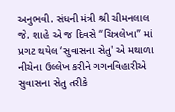અનુભવી. સંધની મંત્રી શ્રી ચીમનલાલ જે. શાહે એ જ દિવસે “ચિત્રલેખા” માં પ્રગટ થયેલ ‘સુવાસના સેતુ' એ મથાળા નીચેના ઉલ્લેખ કરીને ગગનવિહારીએ સુવાસના સેતુ તરીકે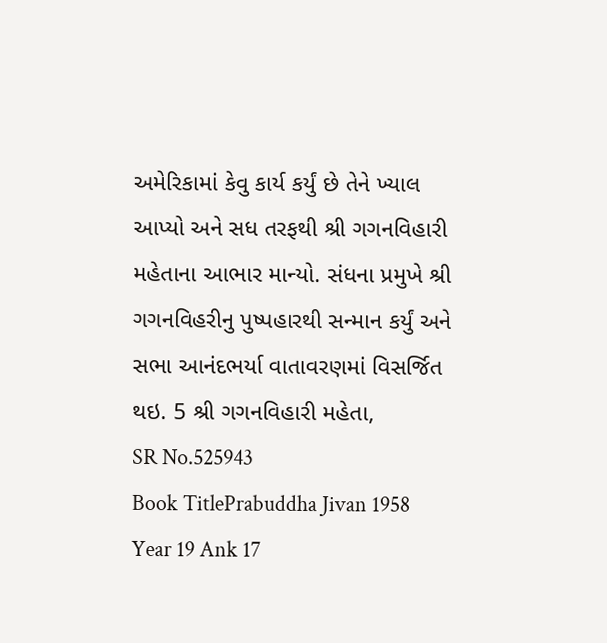અમેરિકામાં કેવુ કાર્ય કર્યું છે તેને ખ્યાલ આપ્યો અને સધ તરફથી શ્રી ગગનવિહારી મહેતાના આભાર માન્યો. સંધના પ્રમુખે શ્રી ગગનવિહરીનુ પુષ્પહારથી સન્માન કર્યું અને સભા આનંદભર્યા વાતાવરણમાં વિસર્જિત થઇ. 5 શ્રી ગગનવિહારી મહેતા,
SR No.525943
Book TitlePrabuddha Jivan 1958 Year 19 Ank 17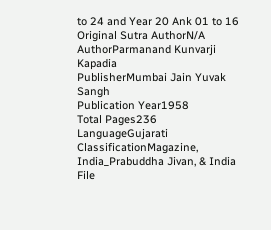to 24 and Year 20 Ank 01 to 16
Original Sutra AuthorN/A
AuthorParmanand Kunvarji Kapadia
PublisherMumbai Jain Yuvak Sangh
Publication Year1958
Total Pages236
LanguageGujarati
ClassificationMagazine, India_Prabuddha Jivan, & India
File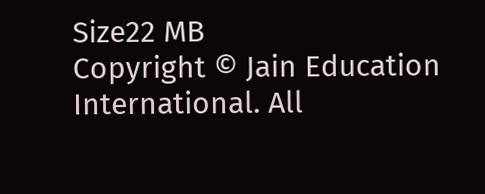Size22 MB
Copyright © Jain Education International. All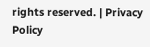rights reserved. | Privacy Policy